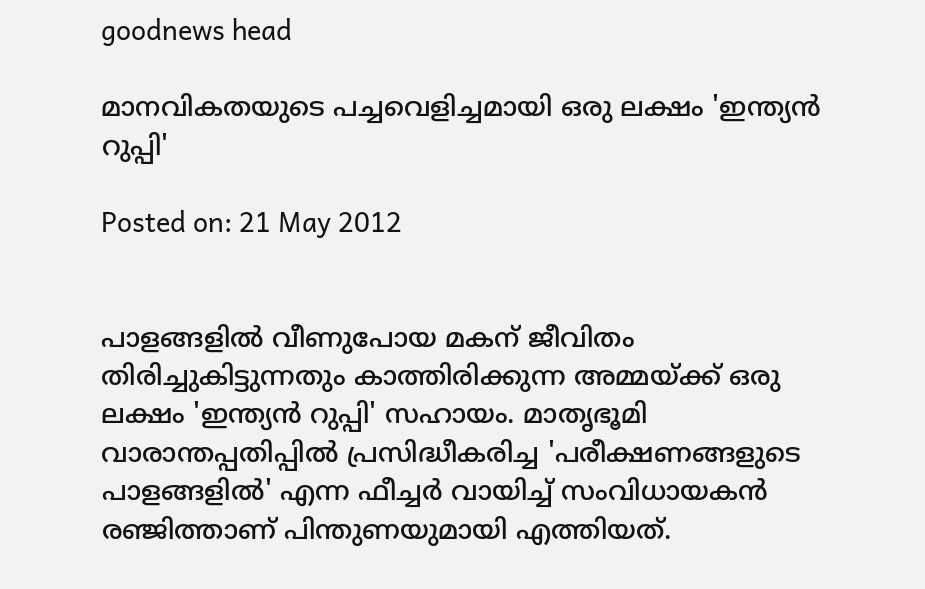goodnews head

മാനവികതയുടെ പച്ചവെളിച്ചമായി ഒരു ലക്ഷം 'ഇന്ത്യന്‍ റുപ്പി'

Posted on: 21 May 2012


പാളങ്ങളില്‍ വീണുപോയ മകന് ജീവിതം തിരിച്ചുകിട്ടുന്നതും കാത്തിരിക്കുന്ന അമ്മയ്ക്ക് ഒരു ലക്ഷം 'ഇന്ത്യന്‍ റുപ്പി' സഹായം. മാതൃഭൂമി വാരാന്തപ്പതിപ്പില്‍ പ്രസിദ്ധീകരിച്ച 'പരീക്ഷണങ്ങളുടെ പാളങ്ങളില്‍' എന്ന ഫീച്ചര്‍ വായിച്ച് സംവിധായകന്‍ രഞ്ജിത്താണ് പിന്തുണയുമായി എത്തിയത്.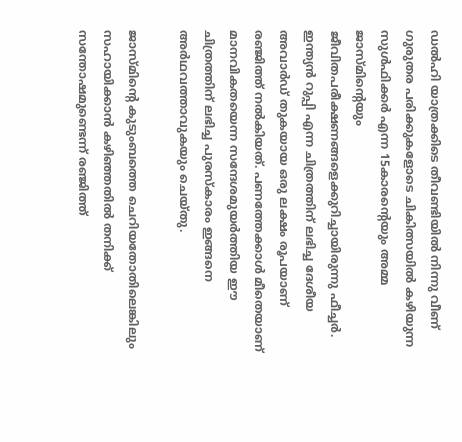ഡല്‍ഹി യാത്രക്കിടെ തീവണ്ടിയില്‍ നിന്നു വീണ് ഗുരുതര പരിക്കുകളോടെ ചികിത്സയില്‍ കഴിയുന്ന സുള്‍ഫിക്കര്‍ എന്ന 15കാരന്റെയും അമ്മ ജാസ്മിന്റെയും ജീവിതപരീക്ഷണങ്ങളെക്കുറിച്ചായിരുന്നു ഫീച്ചര്‍. ഇന്ത്യന്‍ റുപ്പി എന്ന ചിത്രത്തിന് ലഭിച്ച ദേശീയ അവാര്‍ഡ് തുകയായ ഒരു ലക്ഷം രൂപയാണ് രഞ്ജിത്ത് നല്‍കിയത്. പണത്തേക്കാള്‍ മീതെയാണ് മാനവികതയെന്ന സന്ദേശമുയര്‍ത്തിയ ഈ ചിത്രത്തിന് ലഭിച്ച പുരസ്‌കാരം ഇങ്ങനെ അര്‍ഥവത്താവുകയും ചെയ്തു.

ജാസ്മിന്റെ കുടുംബത്തെ ചെറിയതോതിലെങ്കിലും സഹായിക്കാന്‍ കഴിഞ്ഞതില്‍ തനിക്ക് സന്തോഷമുണ്ടെന്ന് രഞ്ജിത്ത്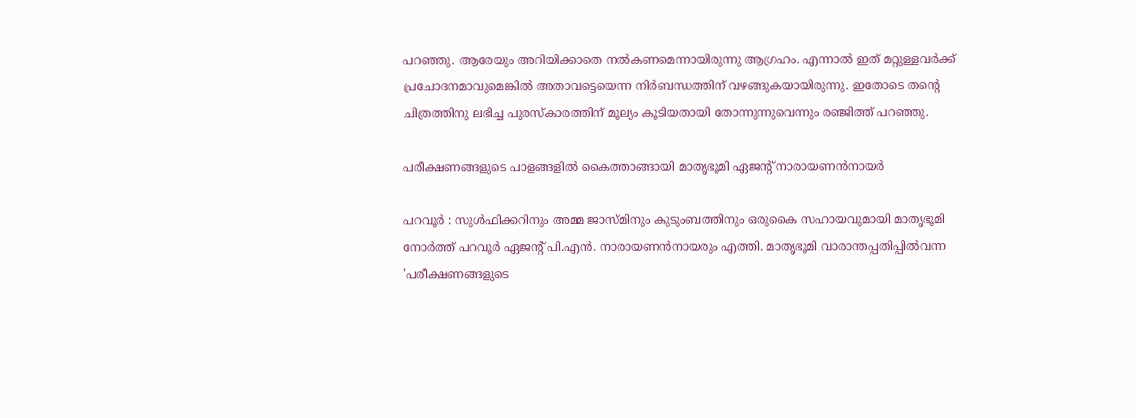പറഞ്ഞു. ആരേയും അറിയിക്കാതെ നല്‍കണമെന്നായിരുന്നു ആഗ്രഹം. എന്നാല്‍ ഇത് മറ്റുള്ളവര്‍ക്ക് പ്രചോദനമാവുമെങ്കില്‍ അതാവട്ടെയെന്ന നിര്‍ബന്ധത്തിന് വഴങ്ങുകയായിരുന്നു. ഇതോടെ തന്റെ ചിത്രത്തിനു ലഭിച്ച പുരസ്‌കാരത്തിന് മൂല്യം കൂടിയതായി തോന്നുന്നുവെന്നും രഞ്ജിത്ത് പറഞ്ഞു.

പരീക്ഷണങ്ങളുടെ പാളങ്ങളില്‍ കൈത്താങ്ങായി മാതൃഭൂമി ഏജന്റ് നാരായണന്‍നായര്‍

പറവൂര്‍ : സുള്‍ഫിക്കറിനും അമ്മ ജാസ്മിനും കുടുംബത്തിനും ഒരുകൈ സഹായവുമായി മാതൃഭൂമി നോര്‍ത്ത് പറവൂര്‍ ഏജന്റ് പി.എന്‍. നാരായണന്‍നായരും എത്തി. മാതൃഭൂമി വാരാന്തപ്പതിപ്പില്‍വന്ന 'പരീക്ഷണങ്ങളുടെ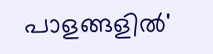പാളങ്ങളില്‍'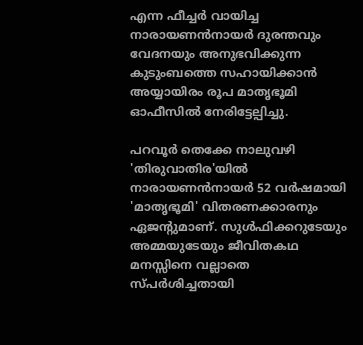എന്ന ഫീച്ചര്‍ വായിച്ച നാരായണന്‍നായര്‍ ദുരന്തവും വേദനയും അനുഭവിക്കുന്ന കുടുംബത്തെ സഹായിക്കാന്‍ അയ്യായിരം രൂപ മാതൃഭൂമി ഓഫീസില്‍ നേരിട്ടേല്പിച്ചു.

പറവൂര്‍ തെക്കേ നാലുവഴി 'തിരുവാതിര'യില്‍ നാരായണന്‍നായര്‍ 52 വര്‍ഷമായി 'മാതൃഭൂമി' വിതരണക്കാരനും ഏജന്റുമാണ്. സുള്‍ഫിക്കറുടേയും അമ്മയുടേയും ജീവിതകഥ മനസ്സിനെ വല്ലാതെ സ്പര്‍ശിച്ചതായി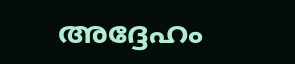അദ്ദേഹം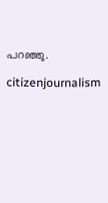പറഞ്ഞു.

citizenjournalism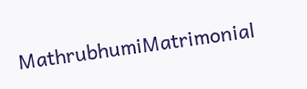MathrubhumiMatrimonial